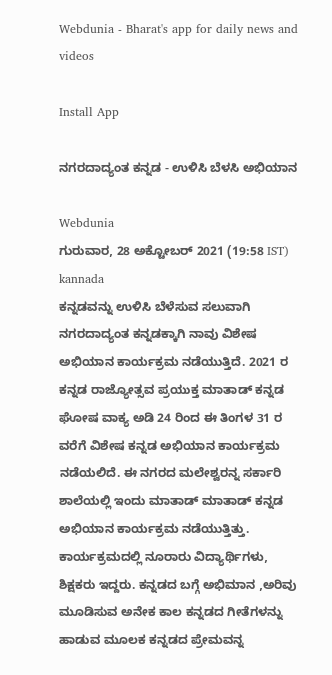Webdunia - Bharat's app for daily news and videos

Install App

ನಗರದಾದ್ಯಂತ ಕನ್ನಡ - ಉಳಿಸಿ ಬೆಳಸಿ ಅಭಿಯಾನ

Webdunia
ಗುರುವಾರ, 28 ಅಕ್ಟೋಬರ್ 2021 (19:58 IST)
kannada
ಕನ್ನಡವನ್ನು ಉಳಿಸಿ ಬೆಳೆಸುವ ಸಲುವಾಗಿ ನಗರದಾದ್ಯಂತ ಕನ್ನಡಕ್ಕಾಗಿ ನಾವು ವಿಶೇಷ ಅಭಿಯಾನ ಕಾರ್ಯಕ್ರಮ ನಡೆಯುತ್ತಿದೆ. 2021 ರ ಕನ್ನಡ ರಾಜ್ಯೋತ್ಸವ ಪ್ರಯುಕ್ತ ಮಾತಾಡ್ ಕನ್ನಡ ಘೋಷ ವಾಕ್ಯ ಅಡಿ 24 ರಿಂದ ಈ ತಿಂಗಳ 31 ರ ವರೆಗೆ ವಿಶೇಷ ಕನ್ನಡ ಅಭಿಯಾನ ಕಾರ್ಯಕ್ರಮ ನಡೆಯಲಿದೆ. ಈ ನಗರದ ಮಲೇಶ್ವರನ್ನ ಸರ್ಕಾರಿ ಶಾಲೆಯಲ್ಲಿ ಇಂದು ಮಾತಾಡ್ ಮಾತಾಡ್ ಕನ್ನಡ ಅಭಿಯಾನ ಕಾರ್ಯಕ್ರಮ ನಡೆಯುತ್ತಿತ್ತು. ಕಾರ್ಯಕ್ರಮದಲ್ಲಿ ನೂರಾರು ವಿದ್ಯಾರ್ಥಿಗಳು, ಶಿಕ್ಷಕರು ಇದ್ದರು. ಕನ್ನಡದ ಬಗ್ಗೆ ಅಭಿಮಾನ ,ಅರಿವು ಮೂಡಿಸುವ ಅನೇಕ ಕಾಲ ಕನ್ನಡದ ಗೀತೆಗಳನ್ನು ಹಾಡುವ ಮೂಲಕ ಕನ್ನಡದ ಪ್ರೇಮವನ್ನ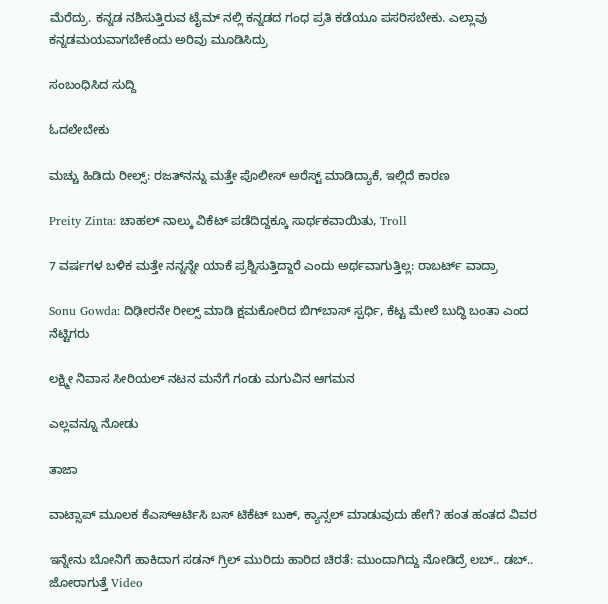ಮೆರೆದ್ರು. ಕನ್ನಡ ನಶಿಸುತ್ತಿರುವ ಟೈಮ್ ನಲ್ಲಿ ಕನ್ನಡದ ಗಂಧ ಪ್ರತಿ ಕಡೆಯೂ ಪಸರಿಸಬೇಕು. ಎಲ್ಲಾವು ಕನ್ನಡಮಯವಾಗಬೇಕೆಂದು ಅರಿವು ಮೂಡಿಸಿದ್ರು

ಸಂಬಂಧಿಸಿದ ಸುದ್ದಿ

ಓದಲೇಬೇಕು

ಮಚ್ಚು ಹಿಡಿದು ರೀಲ್ಸ್‌: ರಜತ್‌ನನ್ನು ಮತ್ತೇ ಪೊಲೀಸ್ ಅರೆಸ್ಟ್ ಮಾಡಿದ್ಯಾಕೆ, ಇಲ್ಲಿದೆ ಕಾರಣ

Preity Zinta: ಚಾಹಲ್ ನಾಲ್ಕು ವಿಕೆಟ್ ಪಡೆದಿದ್ದಕ್ಕೂ ಸಾರ್ಥಕವಾಯಿತು, Troll

7 ವರ್ಷಗಳ ಬಳಿಕ ಮತ್ತೇ ನನ್ನನ್ನೇ ಯಾಕೆ ಪ್ರಶ್ನಿಸುತ್ತಿದ್ದಾರೆ ಎಂದು ಅರ್ಥವಾಗುತ್ತಿಲ್ಲ: ರಾಬರ್ಟ್‌ ವಾದ್ರಾ

Sonu Gowda: ದಿಢೀರನೇ ರೀಲ್ಸ್ ಮಾಡಿ ಕ್ಷಮಕೋರಿದ ಬಿಗ್‌ಬಾಸ್‌ ಸ್ಪರ್ಧಿ, ಕೆಟ್ಟ ಮೇಲೆ ಬುದ್ಧಿ ಬಂತಾ ಎಂದ ನೆಟ್ಟಿಗರು

ಲಕ್ಷ್ಮೀ ನಿವಾಸ ಸೀರಿಯಲ್ ನಟನ ಮನೆಗೆ ಗಂಡು ಮಗುವಿನ ಆಗಮನ

ಎಲ್ಲವನ್ನೂ ನೋಡು

ತಾಜಾ

ವಾಟ್ಸಾಪ್ ಮೂಲಕ ಕೆಎಸ್ಆರ್ಟಿಸಿ ಬಸ್ ಟಿಕೆಟ್ ಬುಕ್, ಕ್ಯಾನ್ಸಲ್ ಮಾಡುವುದು ಹೇಗೆ? ಹಂತ ಹಂತದ ವಿವರ

ಇನ್ನೇನು ಬೋನಿಗೆ ಹಾಕಿದಾಗ ಸಡನ್ ಗ್ರಿಲ್ ಮುರಿದು ಹಾರಿದ ಚಿರತೆ: ಮುಂದಾಗಿದ್ದು ನೋಡಿದ್ರೆ ಲಬ್.. ಡಬ್.. ಜೋರಾಗುತ್ತೆ Video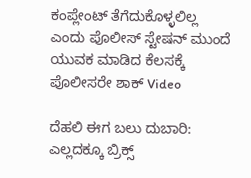ಕಂಪ್ಲೇಂಟ್ ತೆಗೆದುಕೊಳ್ಳಲಿಲ್ಲ ಎಂದು ಪೊಲೀಸ್ ಸ್ಟೇಷನ್ ಮುಂದೆ ಯುವಕ ಮಾಡಿದ ಕೆಲಸಕ್ಕೆ ಪೊಲೀಸರೇ ಶಾಕ್ Video

ದೆಹಲಿ ಈಗ ಬಲು ದುಬಾರಿ: ಎಲ್ಲದಕ್ಕೂ ಬ್ರಿಕ್ಸ್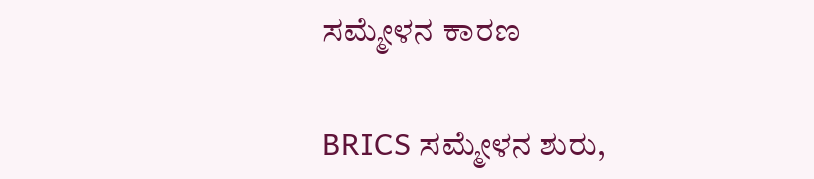ಸಮ್ಮೇಳನ ಕಾರಣ

BRICS ಸಮ್ಮೇಳನ ಶುರು,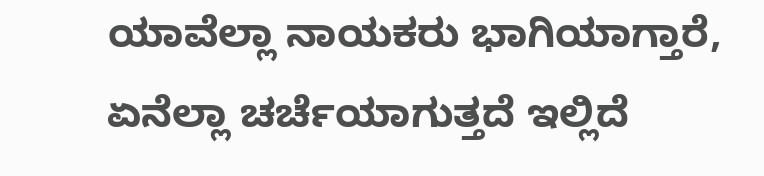ಯಾವೆಲ್ಲಾ ನಾಯಕರು ಭಾಗಿಯಾಗ್ತಾರೆ, ಏನೆಲ್ಲಾ ಚರ್ಚೆಯಾಗುತ್ತದೆ ಇಲ್ಲಿದೆ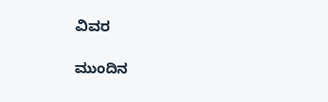ವಿವರ

ಮುಂದಿನ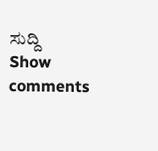ಸುದ್ದಿ
Show comments